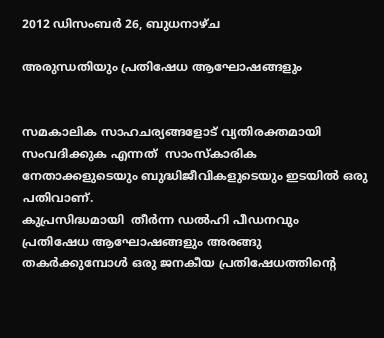2012 ഡിസംബർ 26, ബുധനാഴ്‌ച

അരുന്ധതിയും പ്രതിഷേധ ആഘോഷങ്ങളും


സമകാലിക സാഹചര്യങ്ങളോട് വ്യതിരക്തമായി സംവദിക്കുക എന്നത്  സാംസ്കാരിക  നേതാക്കളുടെയും ബുദ്ധിജീവികളുടെയും ഇടയില്‍ ഒരു പതിവാണ്.
കുപ്രസിദ്ധമായി  തീര്‍ന്ന ഡല്‍ഹി പീഡനവും  പ്രതിഷേധ ആഘോഷങ്ങളും അരങ്ങു തകര്‍ക്കുമ്പോള്‍ ഒരു ജനകീയ പ്രതിഷേധത്തിന്റെ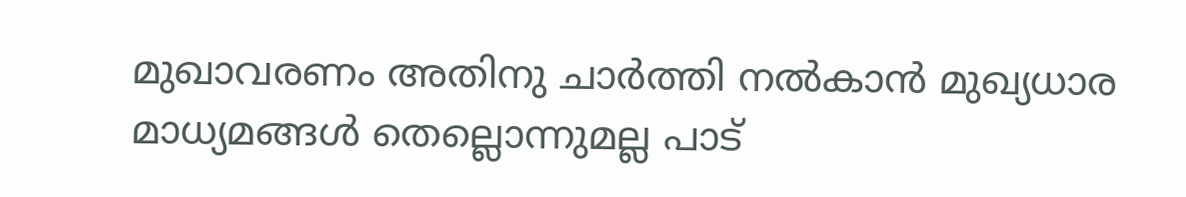മുഖാവരണം അതിനു ചാര്‍ത്തി നല്‍കാന്‍ മുഖ്യധാര മാധ്യമങ്ങള്‍ തെല്ലൊന്നുമല്ല പാട്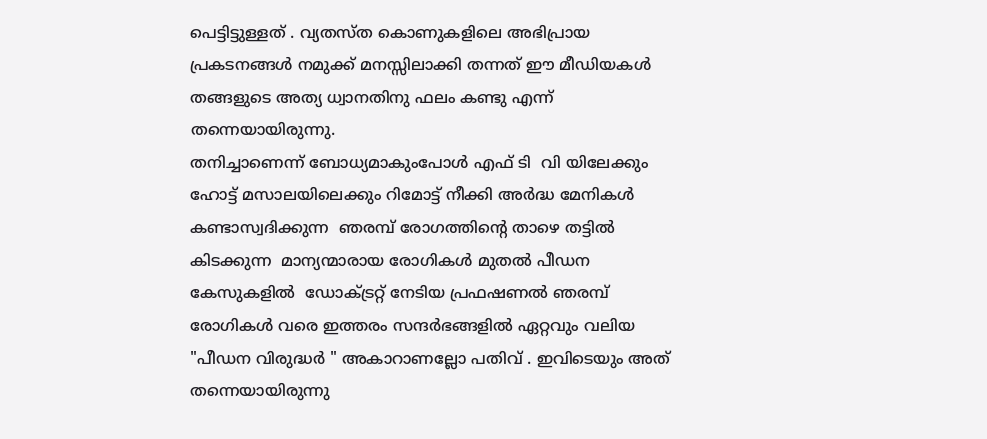പെട്ടിട്ടുള്ളത് . വ്യതസ്ത കൊണുകളിലെ അഭിപ്രായ
പ്രകടനങ്ങള്‍ നമുക്ക് മനസ്സിലാക്കി തന്നത് ഈ മീഡിയകള്‍ തങ്ങളുടെ അത്യ ധ്വാനതിനു ഫലം കണ്ടു എന്ന് തന്നെയായിരുന്നു.
തനിച്ചാണെന്ന് ബോധ്യമാകുംപോള്‍ എഫ് ടി  വി യിലേക്കും ഹോട്ട് മസാലയിലെക്കും റിമോട്ട് നീക്കി അര്‍ദ്ധ മേനികള്‍ കണ്ടാസ്വദിക്കുന്ന  ഞരമ്പ് രോഗത്തിന്റെ താഴെ തട്ടില്‍ കിടക്കുന്ന  മാന്യന്മാരായ രോഗികള്‍ മുതല്‍ പീഡന കേസുകളില്‍  ഡോക്ട്രറ്റ് നേടിയ പ്രഫഷണല്‍ ഞരമ്പ്‌ രോഗികള്‍ വരെ ഇത്തരം സന്ദര്‍ഭങ്ങളില്‍ ഏറ്റവും വലിയ "പീഡന വിരുദ്ധര്‍ " അകാറാണല്ലോ പതിവ് . ഇവിടെയും അത് തന്നെയായിരുന്നു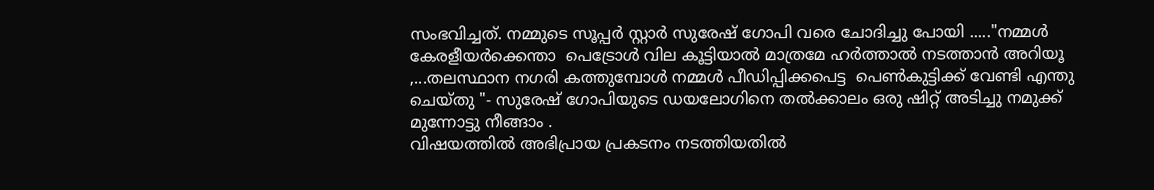സംഭവിച്ചത്. നമ്മുടെ സൂപ്പര്‍ സ്റ്റാര്‍ സുരേഷ് ഗോപി വരെ ചോദിച്ചു പോയി ....."നമ്മള്‍  കേരളീയര്‍ക്കെന്താ  പെട്രോള്‍ വില കൂട്ടിയാല്‍ മാത്രമേ ഹര്‍ത്താല്‍ നടത്താന്‍ അറിയൂ ,...തലസ്ഥാന നഗരി കത്തുമ്പോള്‍ നമ്മള്‍ പീഡിപ്പിക്കപെട്ട  പെണ്‍കുട്ടിക്ക് വേണ്ടി എന്തു ചെയ്തു "- സുരേഷ് ഗോപിയുടെ ഡയലോഗിനെ തല്‍ക്കാലം ഒരു ഷിറ്റ് അടിച്ചു നമുക്ക് മുന്നോട്ടു നീങ്ങാം .
വിഷയത്തില്‍ അഭിപ്രായ പ്രകടനം നടത്തിയതില്‍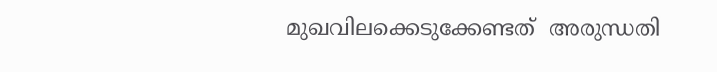മുഖവിലക്കെടുക്കേണ്ടത്  അരുന്ധതി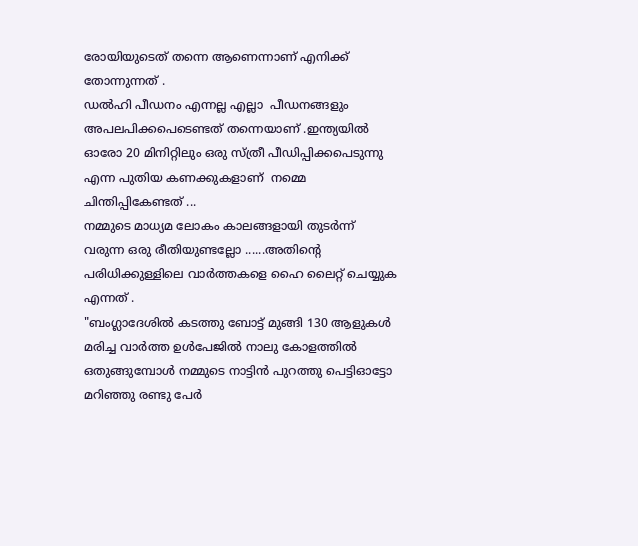രോയിയുടെത് തന്നെ ആണെന്നാണ് എനിക്ക് തോന്നുന്നത് .
ഡല്‍ഹി പീഡനം എന്നല്ല എല്ലാ  പീഡനങ്ങളും അപലപിക്കപെടെണ്ടത് തന്നെയാണ് .ഇന്ത്യയില്‍  ഓരോ 20 മിനിറ്റിലും ഒരു സ്ത്രീ പീഡിപ്പിക്കപെടുന്നു എന്ന പുതിയ കണക്കുകളാണ്  നമ്മെ ചിന്തിപ്പികേണ്ടത് ...
നമ്മുടെ മാധ്യമ ലോകം കാലങ്ങളായി തുടര്‍ന്ന് വരുന്ന ഒരു രീതിയുണ്ടല്ലോ ......അതിന്റെ പരിധിക്കുള്ളിലെ വാര്‍ത്തകളെ ഹൈ ലൈറ്റ് ചെയ്യുക എന്നത് .
"ബംഗ്ലാദേശില്‍ കടത്തു ബോട്ട് മുങ്ങി 130 ആളുകള്‍ മരിച്ച വാര്‍ത്ത‍ ഉള്‍പേജില്‍ നാലു കോളത്തില്‍ ഒതുങ്ങുമ്പോള്‍ നമ്മുടെ നാട്ടിന്‍ പുറത്തു പെട്ടിഓട്ടോ  മറിഞ്ഞു രണ്ടു പേര്‍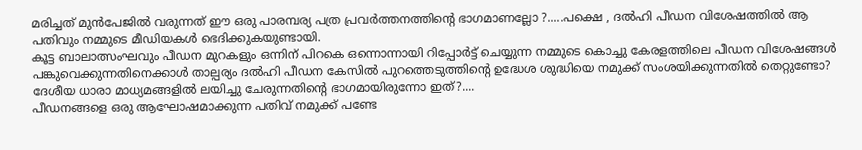മരിച്ചത് മുന്‍പേജില്‍ വരുന്നത് ഈ ഒരു പാരമ്പര്യ പത്ര പ്രവര്‍ത്തനത്തിന്റെ ഭാഗമാണല്ലോ ?.....പക്ഷെ , ദല്‍ഹി പീഡന വിശേഷത്തില്‍ ആ പതിവും നമ്മുടെ മീഡിയകള്‍ ഭെദിക്കുകയുണ്ടായി.
കൂട്ട ബാലാത്സംഘവും പീഡന മുറകളും ഒന്നിന് പിറകെ ഒന്നൊന്നായി റിപ്പോര്‍ട്ട്‌ ചെയ്യുന്ന നമ്മുടെ കൊച്ചു കേരളത്തിലെ പീഡന വിശേഷങ്ങള്‍ പങ്കുവെക്കുന്നതിനെക്കാള്‍ താല്പര്യം ദല്‍ഹി പീഡന കേസില്‍ പുറത്തെടുത്തിന്റെ ഉദ്ധേശ ശുദ്ധിയെ നമുക്ക് സംശയിക്കുന്നതില്‍ തെറ്റുണ്ടോ?
ദേശീയ ധാരാ മാധ്യമങ്ങളില്‍ ലയിച്ചു ചേരുന്നതിന്റെ ഭാഗമായിരുന്നോ ഇത്?....
പീഡനങ്ങളെ ഒരു ആഘോഷമാക്കുന്ന പതിവ് നമുക്ക് പണ്ടേ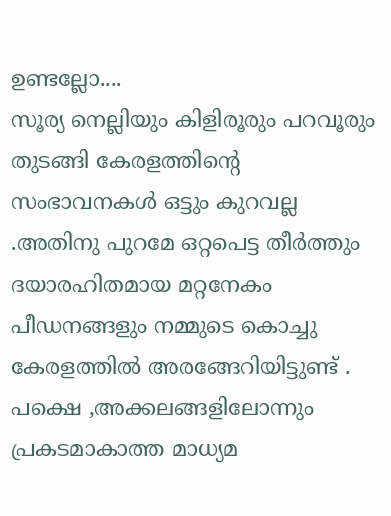ഉണ്ടല്ലോ....
സൂര്യ നെല്ലിയും കിളിരൂരും പറവൂരും തുടങ്ങി കേരളത്തിന്റെ സംഭാവനകള്‍ ഒട്ടും കുറവല്ല .അതിനു പുറമേ ഒറ്റപെട്ട തീര്‍ത്തും ദയാരഹിതമായ മറ്റനേകം പീഡനങ്ങളും നമ്മുടെ കൊച്ചു കേരളത്തില്‍ അരങ്ങേറിയിട്ടുണ്ട് . പക്ഷെ ,അക്കലങ്ങളിലോന്നും പ്രകടമാകാത്ത മാധ്യമ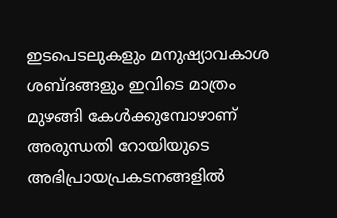ഇടപെടലുകളും മനുഷ്യാവകാശ ശബ്ദങ്ങളും ഇവിടെ മാത്രം മുഴങ്ങി കേള്‍ക്കുമ്പോഴാണ് അരുന്ധതി റോയിയുടെ അഭിപ്രായപ്രകടനങ്ങളില്‍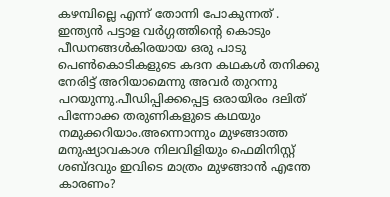കഴമ്പില്ലെ എന്ന് തോന്നി പോകുന്നത് .
ഇന്ത്യന്‍ പട്ടാള വര്‍ഗ്ഗത്തിന്റെ കൊടും പീഡനങ്ങള്‍കിരയായ ഒരു പാടു പെണ്‍കൊടികളുടെ കദന കഥകള്‍ തനിക്കു നേരിട്ട് അറിയാമെന്നു അവര്‍ തുറന്നു പറയുന്നു.പീഡിപ്പിക്കപ്പെട്ട ഒരായിരം ദലിത് പിന്നോക്ക തരുണികളുടെ കഥയും നമുക്കറിയാം.അന്നൊന്നും മുഴങ്ങാത്ത മനുഷ്യാവകാശ നിലവിളിയും ഫെമിനിസ്റ്റ് ശബ്ദവും ഇവിടെ മാത്രം മുഴങ്ങാന്‍ എന്തേ കാരണം?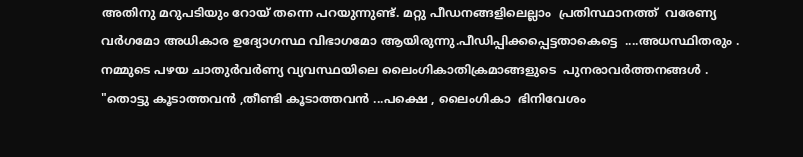അതിനു മറുപടിയും റോയ് തന്നെ പറയുന്നുണ്ട്. മറ്റു പീഡനങ്ങളിലെല്ലാം  പ്രതിസ്ഥാനത്ത്  വരേണ്യ വര്‍ഗമോ അധികാര ഉദ്യോഗസ്ഥ വിഭാഗമോ ആയിരുന്നു.പീഡിപ്പിക്കപ്പെട്ടതാകെട്ടെ  ....അധസ്ഥിതരും .
നമ്മുടെ പഴയ ചാതുര്‍വര്‍ണ്യ വ്യവസ്ഥയിലെ ലൈംഗികാതിക്രമാങ്ങളുടെ  പുനരാവര്‍ത്തനങ്ങള്‍ .
"തൊട്ടു കൂടാത്തവന്‍ ,തീണ്ടി കൂടാത്തവന്‍ ...പക്ഷെ , ലൈംഗികാ  ഭിനിവേശം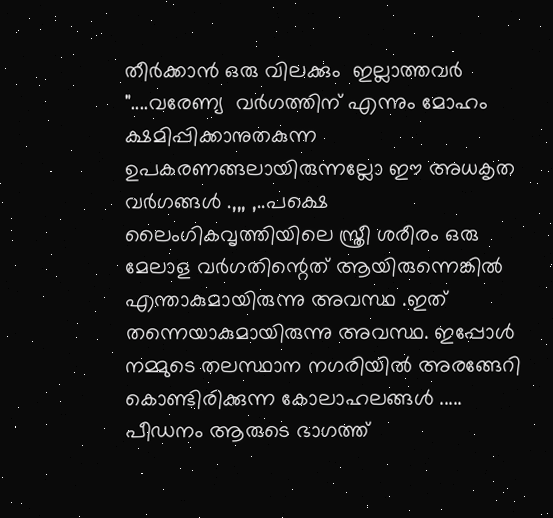തീര്‍ക്കാന്‍ ഒരു വിലക്കും  ഇല്ലാത്തവര്‍ "....വരേണ്യ  വര്‍ഗത്തിന് എന്നും മോഹം ക്ഷമിപ്പിക്കാനുതകുന്ന ഉപകരണങ്ങലായിരുന്നല്ലോ ഈ അധകൃത വര്‍ഗങ്ങള്‍ .,,, ,..പക്ഷെ  ലൈംഗികവൃത്തിയിലെ സ്ത്രീ ശരീരം ഒരു മേലാള വര്‍ഗതിന്റെത് ആയിരുന്നെങ്കില്‍ എന്താകുമായിരുന്നു അവസ്ഥ .ഇത് തന്നെയാകുമായിരുന്നു അവസ്ഥ. ഇപ്പോള്‍ നമ്മുടെ തലസ്ഥാന നഗരിയില്‍ അരങ്ങേറി കൊണ്ടിരിക്കുന്ന കോലാഹലങ്ങള്‍ .....
പീഡനം ആരുടെ ഭാഗത്ത്‌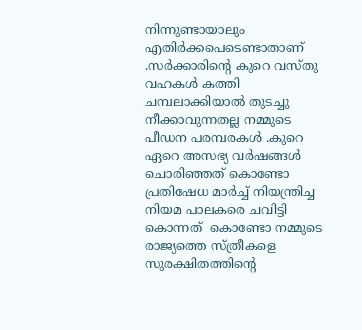നിന്നുണ്ടായാലും എതിര്‍ക്കപെടെണ്ടാതാണ് .സര്‍ക്കാരിന്റെ കുറെ വസ്തു വഹകള്‍ കത്തി ചമ്പലാക്കിയാല്‍ തുടച്ചു നീക്കാവുന്നതല്ല നമ്മുടെ പീഡന പരമ്പരകള്‍ .കുറെ ഏറെ അസഭ്യ വര്‍ഷങ്ങള്‍ ചൊരിഞ്ഞത് കൊണ്ടോ പ്രതിഷേധ മാര്‍ച്ച് നിയന്ത്രിച്ച നിയമ പാലകരെ ചവിട്ടി കൊന്നത്  കൊണ്ടോ നമ്മുടെ രാജ്യത്തെ സ്ത്രീകളെ സുരക്ഷിതത്തിന്റെ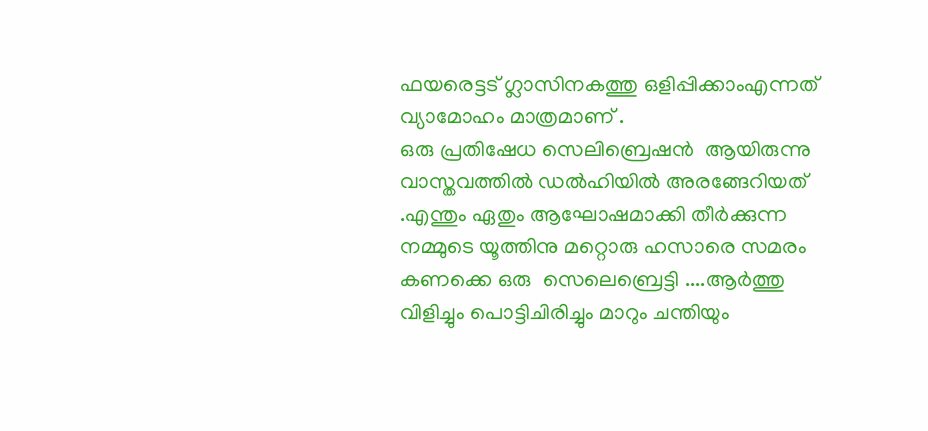ഫയരെട്ടട് ഗ്ലാസിനകത്തു ഒളിപ്പിക്കാംഎന്നത് വ്യാമോഹം മാത്രമാണ് .
ഒരു പ്രതിഷേധ സെലിബ്രെഷന്‍  ആയിരുന്നു വാസ്തവത്തില്‍ ഡല്‍ഹിയില്‍ അരങ്ങേറിയത് .എന്തും ഏതും ആഘോഷമാക്കി തീര്‍ക്കുന്ന നമ്മുടെ യൂത്തിനു മറ്റൊരു ഹസാരെ സമരം കണക്കെ ഒരു  സെലെബ്രെട്ടി ....ആര്‍ത്തു വിളിച്ചും പൊട്ടിചിരിച്ചും മാറും ചന്തിയും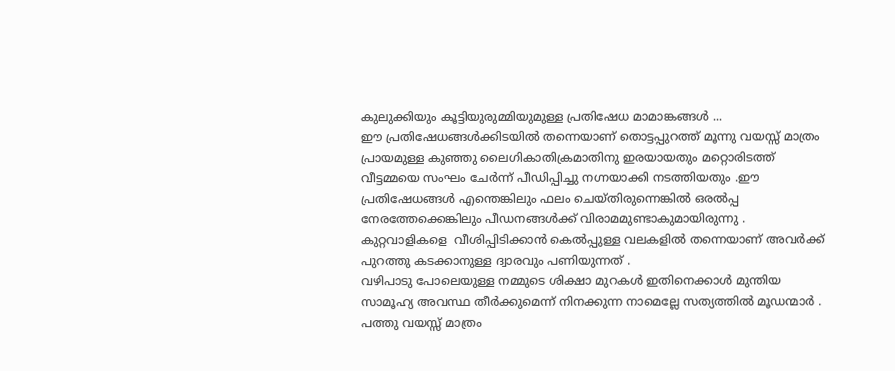കുലുക്കിയും കൂട്ടിയുരുമ്മിയുമുള്ള പ്രതിഷേധ മാമാങ്കങ്ങള്‍ ...
ഈ പ്രതിഷേധങ്ങള്‍ക്കിടയില്‍ തന്നെയാണ് തൊട്ടപ്പുറത്ത് മൂന്നു വയസ്സ് മാത്രം പ്രായമുള്ള കുഞ്ഞു ലൈഗികാതിക്രമാതിനു ഇരയായതും മറ്റൊരിടത്ത് വീട്ടമ്മയെ സംഘം ചേര്‍ന്ന് പീഡിപ്പിച്ചു നഗ്നയാക്കി നടത്തിയതും .ഈ പ്രതിഷേധങ്ങള്‍ എന്തെങ്കിലും ഫലം ചെയ്തിരുന്നെങ്കില്‍ ഒരല്‍പ്പ നേരത്തേക്കെങ്കിലും പീഡനങ്ങള്‍ക്ക് വിരാമമുണ്ടാകുമായിരുന്നു .
കുറ്റവാളികളെ  വീശിപ്പിടിക്കാന്‍ കെല്‍പ്പുള്ള വലകളില്‍ തന്നെയാണ് അവര്‍ക്ക് പുറത്തു കടക്കാനുള്ള ദ്വാരവും പണിയുന്നത് .
വഴിപാടു പോലെയുള്ള നമ്മുടെ ശിക്ഷാ മുറകള്‍ ഇതിനെക്കാള്‍ മുന്തിയ സാമൂഹ്യ അവസ്ഥ തീര്‍ക്കുമെന്ന് നിനക്കുന്ന നാമെല്ലേ സത്യത്തില്‍ മൂഡന്മാര്‍ .
പത്തു വയസ്സ് മാത്രം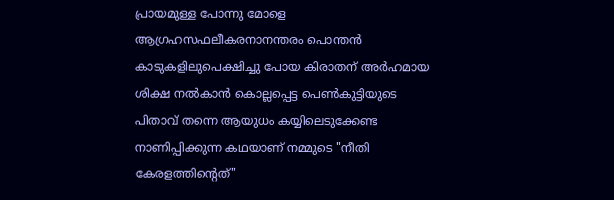പ്രായമുള്ള പോന്നു മോളെ ആഗ്രഹസഫലീകരനാനന്തരം പൊന്തന്‍ കാടുകളിലുപെക്ഷിച്ചു പോയ കിരാതന് അര്‍ഹമായ ശിക്ഷ നല്‍കാന്‍ കൊല്ലപ്പെട്ട പെണ്‍കുട്ടിയുടെ പിതാവ് തന്നെ ആയുധം കയ്യിലെടുക്കേണ്ട നാണിപ്പിക്കുന്ന കഥയാണ് നമ്മുടെ "നീതി കേരളത്തിന്റെത്"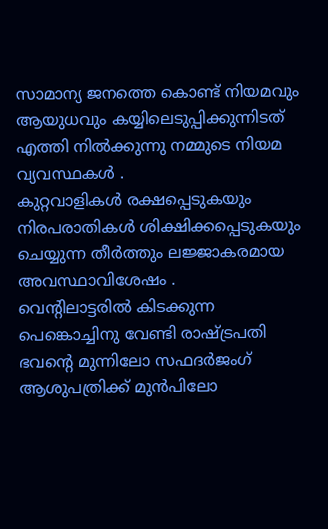സാമാന്യ ജനത്തെ കൊണ്ട് നിയമവും ആയുധവും കയ്യിലെടുപ്പിക്കുന്നിടത് എത്തി നില്‍ക്കുന്നു നമ്മുടെ നിയമ വ്യവസ്ഥകള്‍ .
കുറ്റവാളികള്‍ രക്ഷപ്പെടുകയും നിരപരാതികള്‍ ശിക്ഷിക്കപ്പെടുകയും ചെയ്യുന്ന തീര്‍ത്തും ലജ്ജാകരമായ അവസ്ഥാവിശേഷം .
വെന്റിലാട്ടരില്‍ കിടക്കുന്ന പെങ്കൊച്ചിനു വേണ്ടി രാഷ്ട്രപതി ഭവന്റെ മുന്നിലോ സഫദര്‍ജംഗ്  ആശുപത്രിക്ക് മുന്‍പിലോ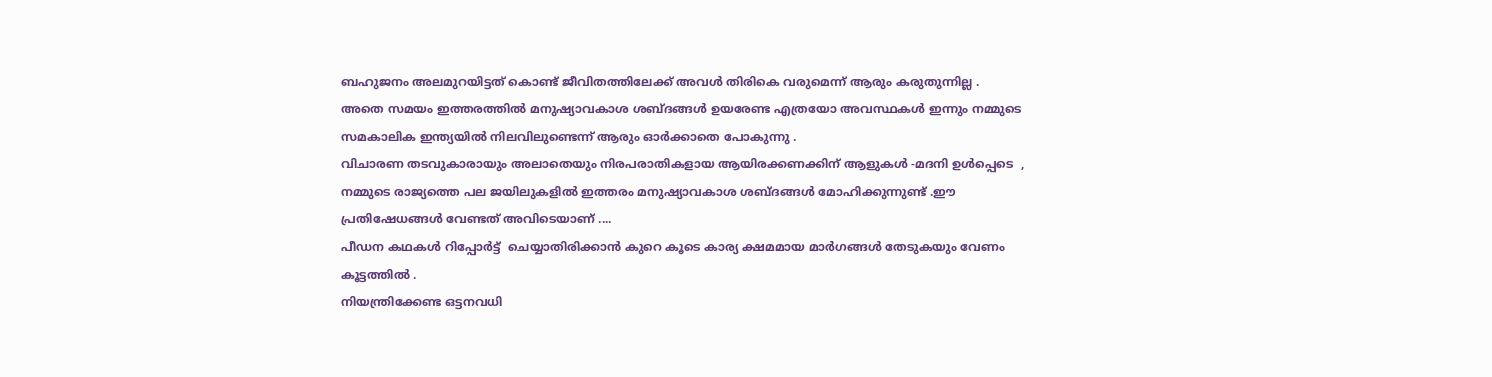ബഹുജനം അലമുറയിട്ടത് കൊണ്ട് ജീവിതത്തിലേക്ക് അവള്‍ തിരികെ വരുമെന്ന് ആരും കരുതുന്നില്ല .
അതെ സമയം ഇത്തരത്തില്‍ മനുഷ്യാവകാശ ശബ്ദങ്ങള്‍ ഉയരേണ്ട എത്രയോ അവസ്ഥകള്‍ ഇന്നും നമ്മുടെ സമകാലിക ഇന്ത്യയില്‍ നിലവിലുണ്ടെന്ന് ആരും ഓര്‍ക്കാതെ പോകുന്നു .
വിചാരണ തടവുകാരായും അലാതെയും നിരപരാതികളായ ആയിരക്കണക്കിന് ആളുകള്‍ -മദനി ഉള്‍പ്പെടെ  , നമ്മുടെ രാജ്യത്തെ പല ജയിലുകളില്‍ ഇത്തരം മനുഷ്യാവകാശ ശബ്ദങ്ങള്‍ മോഹിക്കുന്നുണ്ട് .ഈ പ്രതിഷേധങ്ങള്‍ വേണ്ടത് അവിടെയാണ് ....
പീഡന കഥകള്‍ റിപ്പോര്‍ട്ട്‌  ചെയ്യാതിരിക്കാന്‍ കുറെ കൂടെ കാര്യ ക്ഷമമായ മാര്‍ഗങ്ങള്‍ തേടുകയും വേണം കൂട്ടത്തില്‍ .
നിയന്ത്രിക്കേണ്ട ഒട്ടനവധി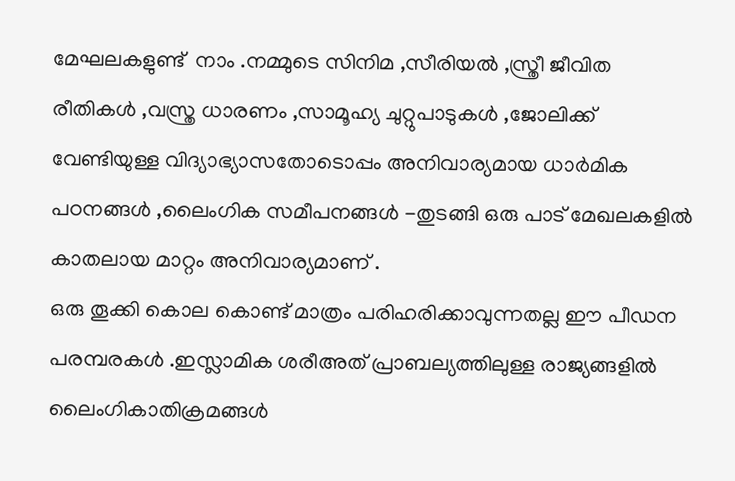മേഘലകളുണ്ട്  നാം .നമ്മുടെ സിനിമ ,സീരിയല്‍ ,സ്ത്രീ ജീവിത രീതികള്‍ ,വസ്ത്ര ധാരണം ,സാമൂഹ്യ ചുറ്റുപാടുകള്‍ ,ജോലിക്ക് വേണ്ടിയുള്ള വിദ്യാഭ്യാസതോടൊപ്പം അനിവാര്യമായ ധാര്‍മിക പഠനങ്ങള്‍ ,ലൈംഗിക സമീപനങ്ങള്‍ -തുടങ്ങി ഒരു പാട് മേഖലകളില്‍ കാതലായ മാറ്റം അനിവാര്യമാണ് .
ഒരു തൂക്കി കൊല കൊണ്ട് മാത്രം പരിഹരിക്കാവുന്നതല്ല ഈ പീഡന പരമ്പരകള്‍ .ഇസ്ലാമിക ശരീഅത് പ്രാബല്യത്തിലുള്ള രാജ്യങ്ങളില്‍ ലൈംഗികാതിക്രമങ്ങള്‍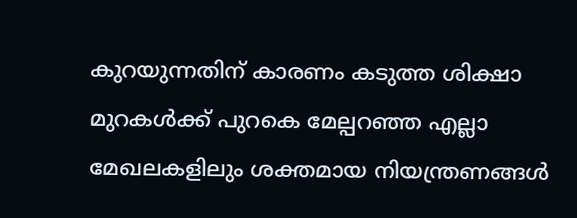കുറയുന്നതിന് കാരണം കടുത്ത ശിക്ഷാ മുറകള്‍ക്ക്‌ പുറകെ മേല്പറഞ്ഞ എല്ലാ മേഖലകളിലും ശക്തമായ നിയന്ത്രണങ്ങള്‍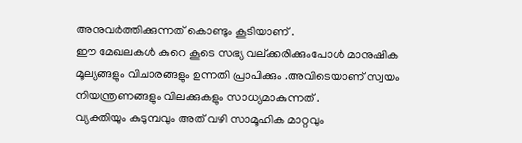അനുവര്‍ത്തിക്കുന്നത് കൊണ്ടും കൂടിയാണ് .
ഈ മേഖലകള്‍ കുറെ കൂടെ സഭ്യ വല്ക്കരിക്കുംപോള്‍ മാനുഷിക മൂല്യങ്ങളും വിചാരങ്ങളും ഉന്നതി പ്രാപിക്കും .അവിടെയാണ് സ്വയം നിയന്ത്രണങ്ങളും വിലക്കുകളും സാധ്യമാകുന്നത് .
വ്യക്തിയും കുടുമ്പവും അത് വഴി സാമൂഹിക മാറ്റവും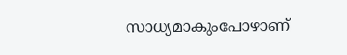സാധ്യമാകുംപോഴാണ്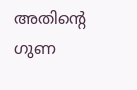അതിന്റെ ഗുണ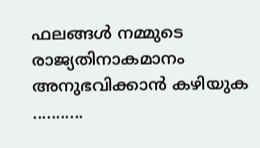ഫലങ്ങള്‍ നമ്മുടെ രാജ്യതിനാകമാനം അനുഭവിക്കാന്‍ കഴിയുക ...........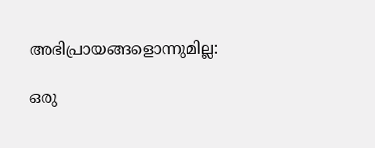അഭിപ്രായങ്ങളൊന്നുമില്ല:

ഒരു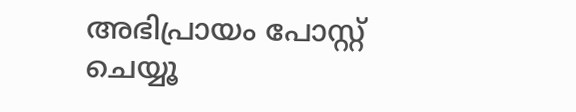അഭിപ്രായം പോസ്റ്റ് ചെയ്യൂ